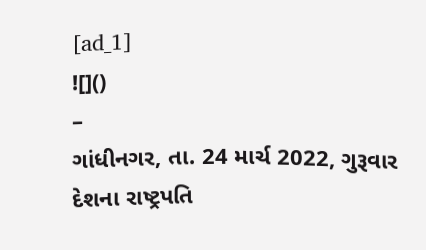[ad_1]
![]()
–
ગાંધીનગર, તા. 24 માર્ચ 2022, ગુરૂવાર
દેશના રાષ્ટ્રપતિ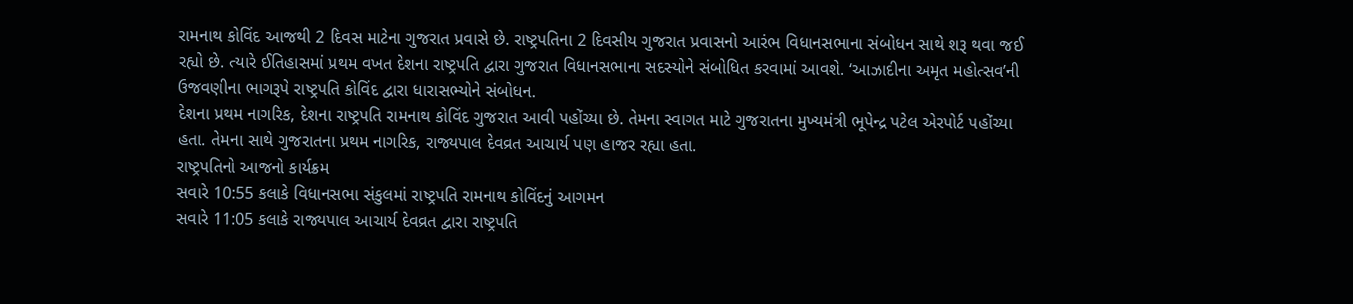રામનાથ કોવિંદ આજથી 2 દિવસ માટેના ગુજરાત પ્રવાસે છે. રાષ્ટ્રપતિના 2 દિવસીય ગુજરાત પ્રવાસનો આરંભ વિધાનસભાના સંબોધન સાથે શરૂ થવા જઈ રહ્યો છે. ત્યારે ઈતિહાસમાં પ્રથમ વખત દેશના રાષ્ટ્રપતિ દ્વારા ગુજરાત વિધાનસભાના સદસ્યોને સંબોધિત કરવામાં આવશે. ‘આઝાદીના અમૃત મહોત્સવ’ની ઉજવણીના ભાગરૂપે રાષ્ટ્રપતિ કોવિંદ દ્વારા ધારાસભ્યોને સંબોધન.
દેશના પ્રથમ નાગરિક, દેશના રાષ્ટ્રપતિ રામનાથ કોવિંદ ગુજરાત આવી પહોંચ્યા છે. તેમના સ્વાગત માટે ગુજરાતના મુખ્યમંત્રી ભૂપેન્દ્ર પટેલ એરપોર્ટ પહોંચ્યા હતા. તેમના સાથે ગુજરાતના પ્રથમ નાગરિક, રાજ્યપાલ દેવવ્રત આચાર્ય પણ હાજર રહ્યા હતા.
રાષ્ટ્રપતિનો આજનો કાર્યક્રમ
સવારે 10:55 કલાકે વિધાનસભા સંકુલમાં રાષ્ટ્રપતિ રામનાથ કોવિંદનું આગમન
સવારે 11:05 કલાકે રાજ્યપાલ આચાર્ય દેવવ્રત દ્વારા રાષ્ટ્રપતિ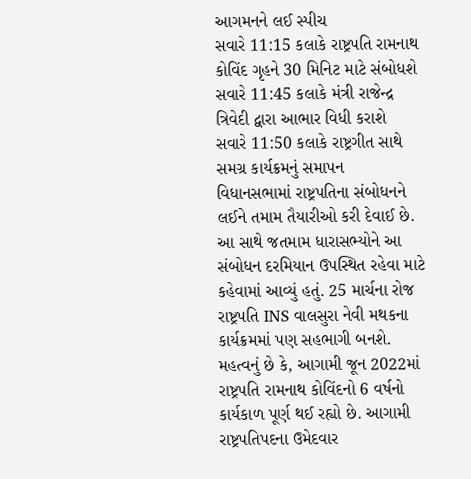આગમનને લઈ સ્પીચ
સવારે 11:15 કલાકે રાષ્ટ્રપતિ રામનાથ કોવિંદ ગૃહને 30 મિનિટ માટે સંબોધશે
સવારે 11:45 કલાકે મંત્રી રાજેન્દ્ર ત્રિવેદી દ્વારા આભાર વિધી કરાશે
સવારે 11:50 કલાકે રાષ્ટ્રગીત સાથે સમગ્ર કાર્યક્રમનું સમાપન
વિધાનસભામાં રાષ્ટ્રપતિના સંબોધનને લઈને તમામ તૈયારીઓ કરી દેવાઈ છે. આ સાથે જતમામ ધારાસભ્યોને આ સંબોધન દરમિયાન ઉપસ્થિત રહેવા માટે કહેવામાં આવ્યું હતું. 25 માર્ચના રોજ રાષ્ટ્રપતિ INS વાલસુરા નેવી મથકના કાર્યક્રમમાં પણ સહભાગી બનશે. મહત્વનું છે કે, આગામી જૂન 2022માં રાષ્ટ્રપતિ રામનાથ કોવિંદનો 6 વર્ષનો કાર્યકાળ પૂર્ણ થઈ રહ્યો છે. આગામી રાષ્ટ્રપતિપદના ઉમેદવાર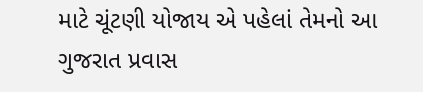માટે ચૂંટણી યોજાય એ પહેલાં તેમનો આ ગુજરાત પ્રવાસ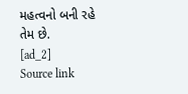મહત્વનો બની રહે તેમ છે.
[ad_2]
Source link